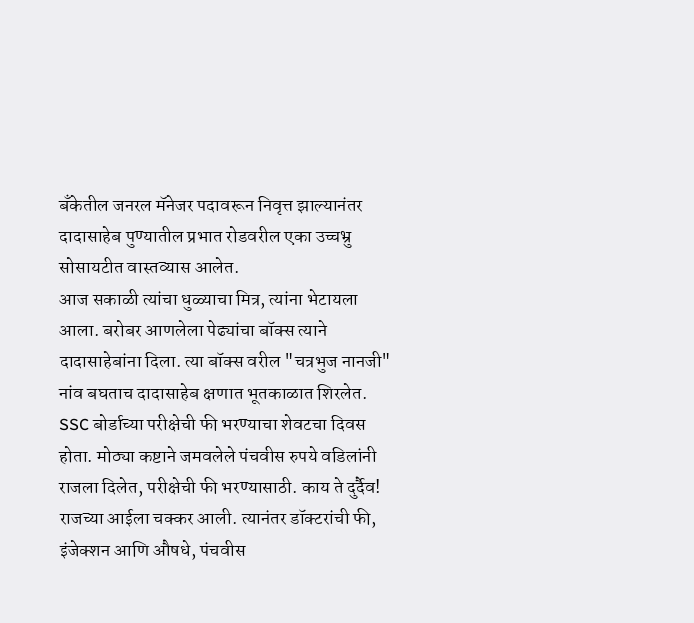बँकेतील जनरल मॅनेजर पदावरून निवृत्त झाल्यानंतर दादासाहेब पुण्यातील प्रभात रोडवरील एका उच्चभ्रु सोसायटीत वास्तव्यास आलेत.
आज सकाळी त्यांचा धुळ्याचा मित्र, त्यांना भेटायला आला. बरोबर आणलेला पेढ्यांचा बॉक्स त्याने दादासाहेबांना दिला. त्या बॉक्स वरील "चत्रभुज नानजी" नांव बघताच दादासाहेब क्षणात भूतकाळात शिरलेत.
SSC बोर्डाच्या परीक्षेची फी भरण्याचा शेवटचा दिवस होता. मोठ्या कष्टाने जमवलेले पंचवीस रुपये वडिलांनी राजला दिलेत, परीक्षेची फी भरण्यासाठी. काय ते दुर्दैव! राजच्या आईला चक्कर आली. त्यानंतर डॉक्टरांची फी, इंजेक्शन आणि औषधे, पंचवीस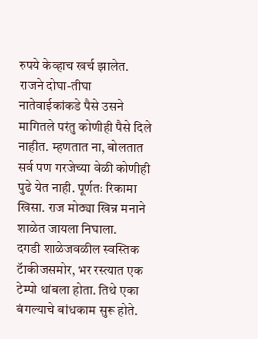रुपये केव्हाच खर्च झालेत.
राजने दोघा-तीघा नातेवाईकांकडे पैसे उसने मागितले परंतु कोणीही पैसे दिले नाहीत. म्हणतात ना, बोलतात सर्व पण गरजेच्या वेळी कोणीही पुढे येत नाही. पूर्णतः रिकामा खिसा. राज मोठ्या खिन्न मनाने शाळेत जायला निघाला.
दगडी शाळेजवळील स्वस्तिक टॅाकीजसमोर, भर रस्त्यात एक टेम्पो थांबला होता. तिथे एका बंगल्याचे बांधकाम सुरू होते.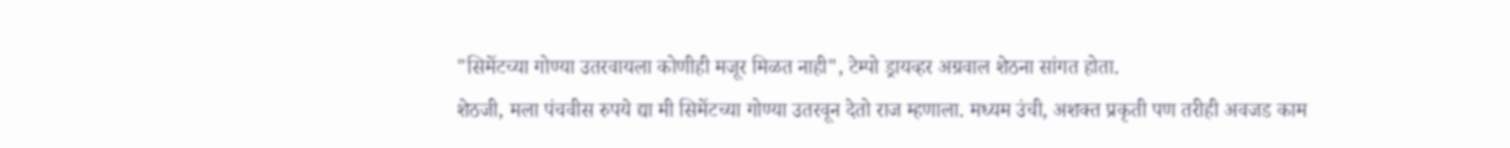"सिमेंटच्या गोण्या उतरवायला कोणीही मजूर मिळत नाही", टेम्पो ड्रायव्हर अग्रवाल शेठना सांगत होता.
शेठजी, मला पंचवीस रुपये द्या मी सिमेंटच्या गोण्या उतरवून देतो राज म्हणाला. मध्यम उंची, अशक्त प्रकृती पण तरीही अवजड काम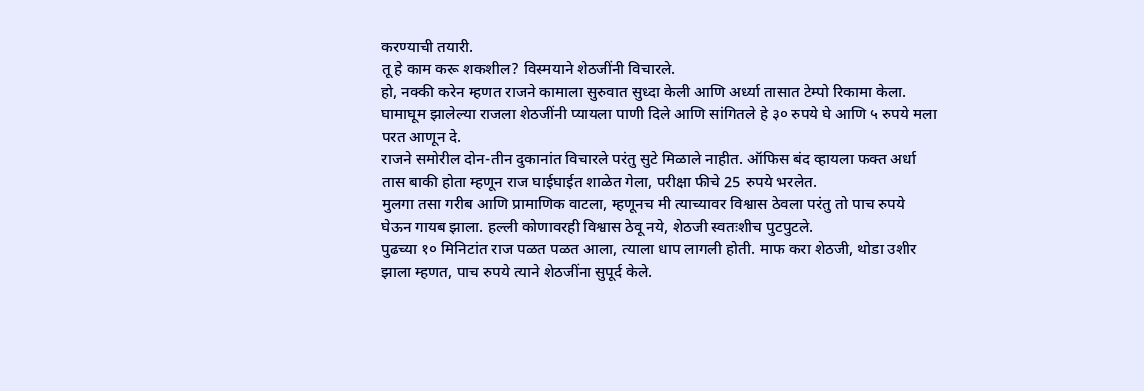करण्याची तयारी.
तू हे काम करू शकशील? विस्मयाने शेठजींनी विचारले.
हो, नक्की करेन म्हणत राजने कामाला सुरुवात सुध्दा केली आणि अर्ध्या तासात टेम्पो रिकामा केला.
घामाघूम झालेल्या राजला शेठजींनी प्यायला पाणी दिले आणि सांगितले हे ३० रुपये घे आणि ५ रुपये मला परत आणून दे.
राजने समोरील दोन-तीन दुकानांत विचारले परंतु सुटे मिळाले नाहीत. ऑफिस बंद व्हायला फक्त अर्धा तास बाकी होता म्हणून राज घाईघाईत शाळेत गेला, परीक्षा फीचे 25 रुपये भरलेत.
मुलगा तसा गरीब आणि प्रामाणिक वाटला, म्हणूनच मी त्याच्यावर विश्वास ठेवला परंतु तो पाच रुपये घेऊन गायब झाला. हल्ली कोणावरही विश्वास ठेवू नये, शेठजी स्वतःशीच पुटपुटले.
पुढच्या १० मिनिटांत राज पळत पळत आला, त्याला धाप लागली होती. माफ करा शेठजी, थोडा उशीर झाला म्हणत, पाच रुपये त्याने शेठजींना सुपूर्द केले.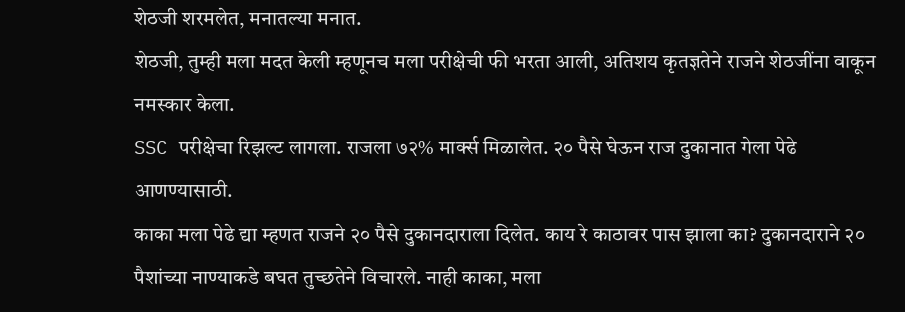शेठजी शरमलेत, मनातल्या मनात.
शेठजी, तुम्ही मला मदत केली म्हणूनच मला परीक्षेची फी भरता आली, अतिशय कृतज्ञतेने राजने शेठजींना वाकून नमस्कार केला.
SSC परीक्षेचा रिझल्ट लागला. राजला ७२% मार्क्स मिळालेत. २० पैसे घेऊन राज दुकानात गेला पेढे आणण्यासाठी.
काका मला पेढे द्या म्हणत राजने २० पैसे दुकानदाराला दिलेत. काय रे काठावर पास झाला का? दुकानदाराने २० पैशांच्या नाण्याकडे बघत तुच्छतेने विचारले. नाही काका, मला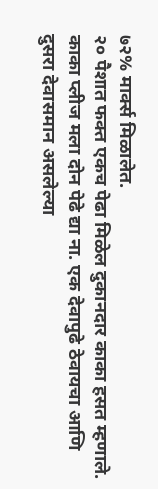७२% मार्क्स मिळालेत.
२० पैशात फक्त एकच पेढा मिळेल दुकानदार काका हसत म्हणाले. काका प्लीज मला दोन पेढे द्या ना. एक देवापुढे ठेवायचा आणि दुसरा देवासमान असलेल्या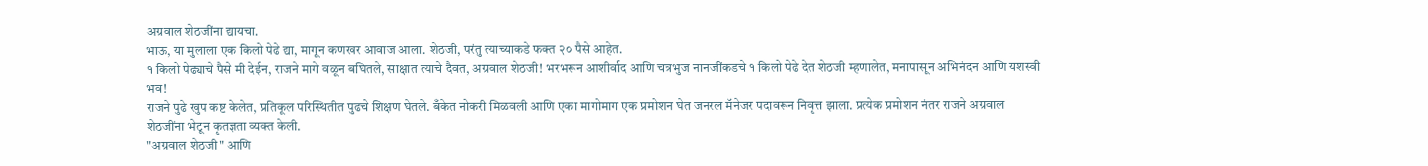अग्रवाल शेठजींना द्यायचा.
भाऊ, या मुलाला एक किलो पेढे द्या, मागून कणखर आवाज आला. शेठजी, परंतु त्याच्याकडे फक्त २० पैसे आहेत.
१ किलो पेढ्याचे पैसे मी देईन, राजने मागे वळून बघितले, साक्षात त्याचे दैवत, अग्रवाल शेठजी! भरभरून आशीर्वाद आणि चत्रभुज नानजींकडचे १ किलो पेढे देत शेठजी म्हणालेत, मनापासून अभिनंदन आणि यशस्वी भव!
राजने पुढे खुप कष्ट केलेत, प्रतिकूल परिस्थितीत पुढचे शिक्षण घेतले. बँकेत नोकरी मिळवली आणि एका मागोमाग एक प्रमोशन घेत जनरल मॅनेजर पदावरून निवृत्त झाला. प्रत्येक प्रमोशन नंतर राजने अग्रवाल शेठजींना भेटून कृतज्ञता व्यक्त केली.
"अग्रवाल शेठजी" आणि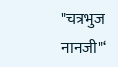"चत्रभुज नानजी"‘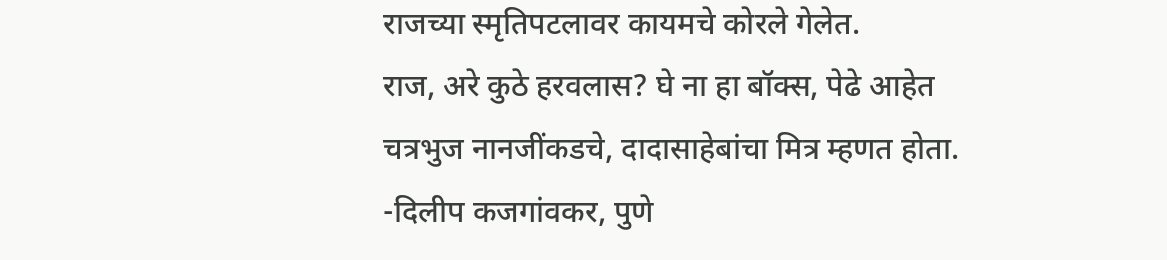राजच्या स्मृतिपटलावर कायमचे कोरले गेलेत.
राज, अरे कुठे हरवलास? घे ना हा बॉक्स, पेढे आहेत चत्रभुज नानजींकडचे, दादासाहेबांचा मित्र म्हणत होता.
-दिलीप कजगांवकर, पुणे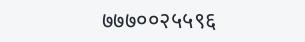७७७००२५५९६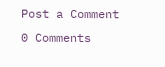Post a Comment
0 Comments